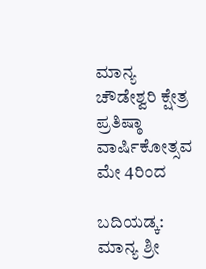ಮಾನ್ಯ ಚೌಡೇಶ್ವರಿ ಕ್ಷೇತ್ರ ಪ್ರತಿಷ್ಠಾ ವಾರ್ಷಿಕೋತ್ಸವ ಮೇ 4ರಿಂದ

ಬದಿಯಡ್ಕ: ಮಾನ್ಯ ಶ್ರೀ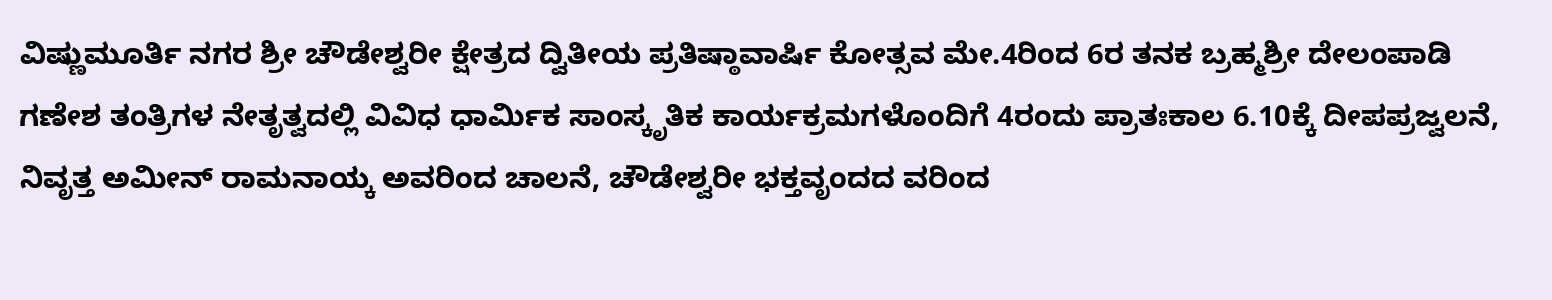ವಿಷ್ಣುಮೂರ್ತಿ ನಗರ ಶ್ರೀ ಚೌಡೇಶ್ವರೀ ಕ್ಷೇತ್ರದ ದ್ವಿತೀಯ ಪ್ರತಿಷ್ಠಾವಾರ್ಷಿ ಕೋತ್ಸವ ಮೇ.4ರಿಂದ 6ರ ತನಕ ಬ್ರಹ್ಮಶ್ರೀ ದೇಲಂಪಾಡಿ ಗಣೇಶ ತಂತ್ರಿಗಳ ನೇತೃತ್ವದಲ್ಲಿ ವಿವಿಧ ಧಾರ್ಮಿಕ ಸಾಂಸ್ಕೃತಿಕ ಕಾರ್ಯಕ್ರಮಗಳೊಂದಿಗೆ 4ರಂದು ಪ್ರಾತಃಕಾಲ 6.10ಕ್ಕೆ ದೀಪಪ್ರಜ್ವಲನೆ, ನಿವೃತ್ತ ಅಮೀನ್ ರಾಮನಾಯ್ಕ ಅವರಿಂದ ಚಾಲನೆ, ಚೌಡೇಶ್ವರೀ ಭಕ್ತವೃಂದದ ವರಿಂದ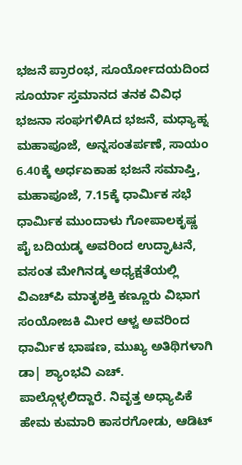ಭಜನೆ ಪ್ರಾರಂಭ, ಸೂರ್ಯೋದಯದಿಂದ ಸೂರ್ಯಾ ಸ್ತಮಾನದ ತನಕ ವಿವಿಧ ಭಜನಾ ಸಂಘಗಳಿAದ ಭಜನೆ, ಮಧ್ಯಾಹ್ನ ಮಹಾಪೂಜೆ, ಅನ್ನಸಂತರ್ಪಣೆ, ಸಾಯಂ 6.40ಕ್ಕೆ ಅರ್ಧಏಕಾಹ ಭಜನೆ ಸಮಾಪ್ತಿ, ಮಹಾಪೂಜೆ, 7.15ಕ್ಕೆ ಧಾರ್ಮಿಕ ಸಭೆ ಧಾರ್ಮಿಕ ಮುಂದಾಳು ಗೋಪಾಲಕೃಷ್ಣ ಪೈ ಬದಿಯಡ್ಕ ಅವರಿಂದ ಉದ್ಘಾಟನೆ, ವಸಂತ ಮೇಗಿನಡ್ಕ ಅಧ್ಯಕ್ಷತೆಯಲ್ಲಿ ವಿಎಚ್‌ಪಿ ಮಾತೃಶಕ್ತಿ ಕಣ್ಣೂರು ವಿಭಾಗ ಸಂಯೋಜಕಿ ಮೀರ ಆಳ್ವ ಅವರಿಂದ ಧಾರ್ಮಿಕ ಭಾಷಣ, ಮುಖ್ಯ ಅತಿಥಿಗಳಾಗಿ ಡಾ| ಶ್ಯಾಂಭವಿ ಎಚ್. ಪಾಲ್ಗೊಳ್ಳಲಿದ್ದಾರೆ. ನಿವೃತ್ತ ಅಧ್ಯಾಪಿಕೆ ಹೇಮ ಕುಮಾರಿ ಕಾಸರಗೋಡು, ಆಡಿಟ್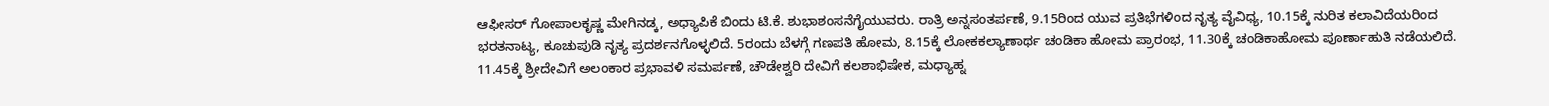ಆಫೀಸರ್ ಗೋಪಾಲಕೃಷ್ಣ ಮೇಗಿನಡ್ಕ, ಅಧ್ಯಾಪಿಕೆ ಬಿಂದು ಟಿ.ಕೆ. ಶುಭಾಶಂಸನೆಗೈಯುವರು. ರಾತ್ರಿ ಅನ್ನಸಂತರ್ಪಣೆ, 9.15ರಿಂದ ಯುವ ಪ್ರತಿಭೆಗಳಿಂದ ನೃತ್ಯ ವೈವಿಧ್ಯ, 10.15ಕ್ಕೆ ನುರಿತ ಕಲಾವಿದೆಯರಿಂದ ಭರತನಾಟ್ಯ, ಕೂಚುಪುಡಿ ನೃತ್ಯ ಪ್ರದರ್ಶನಗೊಳ್ಳಲಿದೆ. 5ರಂದು ಬೆಳಗ್ಗೆ ಗಣಪತಿ ಹೋಮ, 8.15ಕ್ಕೆ ಲೋಕಕಲ್ಯಾಣಾರ್ಥ ಚಂಡಿಕಾ ಹೋಮ ಪ್ರಾರಂಭ, 11.30ಕ್ಕೆ ಚಂಡಿಕಾಹೋಮ ಪೂರ್ಣಾಹುತಿ ನಡೆಯಲಿದೆ. 11.45ಕ್ಕೆ ಶ್ರೀದೇವಿಗೆ ಅಲಂಕಾರ ಪ್ರಭಾವಳಿ ಸಮರ್ಪಣೆ, ಚೌಡೇಶ್ವರಿ ದೇವಿಗೆ ಕಲಶಾಭಿಷೇಕ, ಮಧ್ಯಾಹ್ನ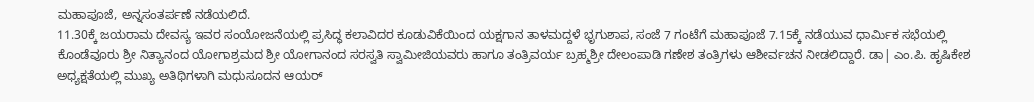ಮಹಾಪೂಜೆ, ಅನ್ನಸಂತರ್ಪಣೆ ನಡೆಯಲಿದೆ.
11.30ಕ್ಕೆ ಜಯರಾಮ ದೇವಸ್ಯ ಇವರ ಸಂಯೋಜನೆಯಲ್ಲಿ ಪ್ರಸಿದ್ಧ ಕಲಾವಿದರ ಕೂಡುವಿಕೆಯಿಂದ ಯಕ್ಷಗಾನ ತಾಳಮದ್ದಳೆ ಭೃಗುಶಾಪ, ಸಂಜೆ 7 ಗಂಟೆಗೆ ಮಹಾಪೂಜೆ 7.15ಕ್ಕೆ ನಡೆಯುವ ಧಾರ್ಮಿಕ ಸಭೆಯಲ್ಲಿ ಕೊಂಡೆವೂರು ಶ್ರೀ ನಿತ್ಯಾನಂದ ಯೋಗಾಶ್ರಮದ ಶ್ರೀ ಯೋಗಾನಂದ ಸರಸ್ವತಿ ಸ್ವಾಮೀಜಿಯವರು ಹಾಗೂ ತಂತ್ರಿವರ್ಯ ಬ್ರಹ್ಮಶ್ರೀ ದೇಲಂಪಾಡಿ ಗಣೇಶ ತಂತ್ರಿಗಳು ಆಶೀರ್ವಚನ ನೀಡಲಿದ್ದಾರೆ. ಡಾ| ಎಂ.ಪಿ. ಹೃಷಿಕೇಶ ಅಧ್ಯಕ್ಷತೆಯಲ್ಲಿ ಮುಖ್ಯ ಅತಿಥಿಗಳಾಗಿ ಮಧುಸೂದನ ಆಯರ್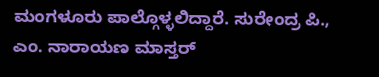ಮಂಗಳೂರು ಪಾಲ್ಗೊಳ್ಳಲಿದ್ದಾರೆ. ಸುರೇಂದ್ರ ಪಿ., ಎಂ. ನಾರಾಯಣ ಮಾಸ್ತರ್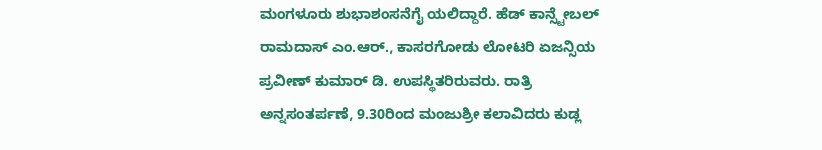ಮಂಗಳೂರು ಶುಭಾಶಂಸನೆಗೈ ಯಲಿದ್ದಾರೆ. ಹೆಡ್ ಕಾನ್ಸ್ಟೇಬಲ್ ರಾಮದಾಸ್ ಎಂ.ಆರ್., ಕಾಸರಗೋಡು ಲೋಟರಿ ಏಜನ್ಸಿಯ ಪ್ರವೀಣ್ ಕುಮಾರ್ ಡಿ. ಉಪಸ್ಥಿತರಿರುವರು. ರಾತ್ರಿ ಅನ್ನಸಂತರ್ಪಣೆ, 9.30ರಿಂದ ಮಂಜುಶ್ರೀ ಕಲಾವಿದರು ಕುಡ್ಲ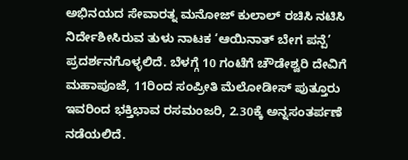ಅಭಿನಯದ ಸೇವಾರತ್ನ ಮನೋಜ್ ಕುಲಾಲ್ ರಚಿಸಿ ನಟಿಸಿ ನಿರ್ದೇಶೀಸಿರುವ ತುಳು ನಾಟಕ ‘ಆಯಿನಾತ್ ಬೇಗ ಪನ್ಪೆ’ ಪ್ರದರ್ಶನಗೊಳ್ಳಲಿದೆ. ಬೆಳಗ್ಗೆ 10 ಗಂಟೆಗೆ ಚೌಡೇಶ್ವರಿ ದೇವಿಗೆ ಮಹಾಪೂಜೆ, 11ರಿಂದ ಸಂಪ್ರೀತಿ ಮೆಲೋಡೀಸ್ ಪುತ್ತೂರು ಇವರಿಂದ ಭಕ್ತಿಭಾವ ರಸಮಂಜರಿ, 2.30ಕ್ಕೆ ಅನ್ನಸಂತರ್ಪಣೆ ನಡೆಯಲಿದೆ.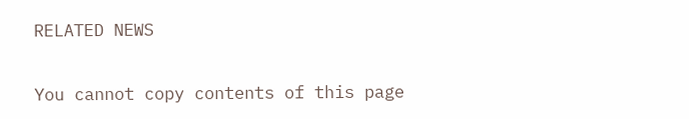RELATED NEWS

You cannot copy contents of this page